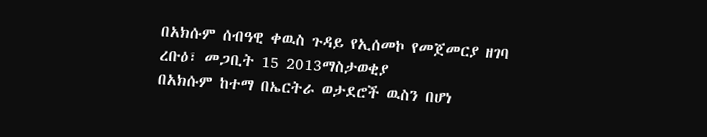በአክሱም ሰብዓዊ ቀዉስ ጉዳይ የኢሰመኮ የመጀመርያ ዘገባ
ረቡዕ፣ መጋቢት 15 2013ማስታወቂያ
በአክሱም ከተማ በኤርትራ ወታደሮች ዉስን በሆነ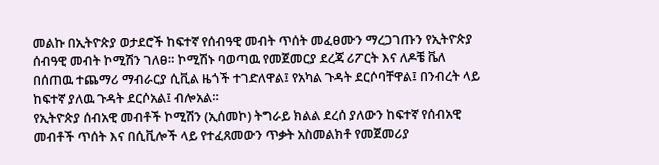መልኩ በኢትዮጵያ ወታደሮች ከፍተኛ የሰብዓዊ መብት ጥሰት መፈፀሙን ማረጋገጡን የኢትዮጵያ ሰብዓዊ መብት ኮሚሽን ገለፀ። ኮሚሽኑ ባወጣዉ የመጀመርያ ደረጃ ሪፖርት እና ለዶቼ ቬለ በሰጠዉ ተጨማሪ ማብራርያ ሲቪል ዜጎች ተገድለዋል፤ የአካል ጉዳት ደርሶባቸዋል፤ በንብረት ላይ ከፍተኛ ያለዉ ጉዳት ደርሶአል፤ ብሎአል።
የኢትዮጵያ ሰብአዊ መብቶች ኮሚሽን (ኢሰመኮ) ትግራይ ክልል ደረሰ ያለውን ከፍተኛ የሰብአዊ መብቶች ጥሰት እና በሲቪሎች ላይ የተፈጸመውን ጥቃት አስመልክቶ የመጀመሪያ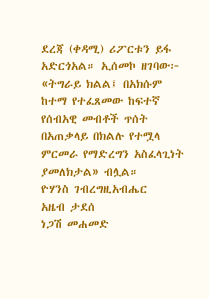ደረጃ (ቀዳሚ) ሪፖርቱን ይፋ አድርጎአል። ኢሰመኮ ዘገባው፦ «ትግራይ ክልል፤ በአክሱም ከተማ የተፈጸመው ከፍተኛ የሰብአዊ መብቶች ጥሰት በአጠቃላይ በክልሉ የተሟላ ምርመራ የማድረግን አስፈላጊነት ያመለክታል» ብሏል።
ዮሃንስ ገብረግዚአብሔር
አዜብ ታደሰ
ነጋሽ መሐመድ